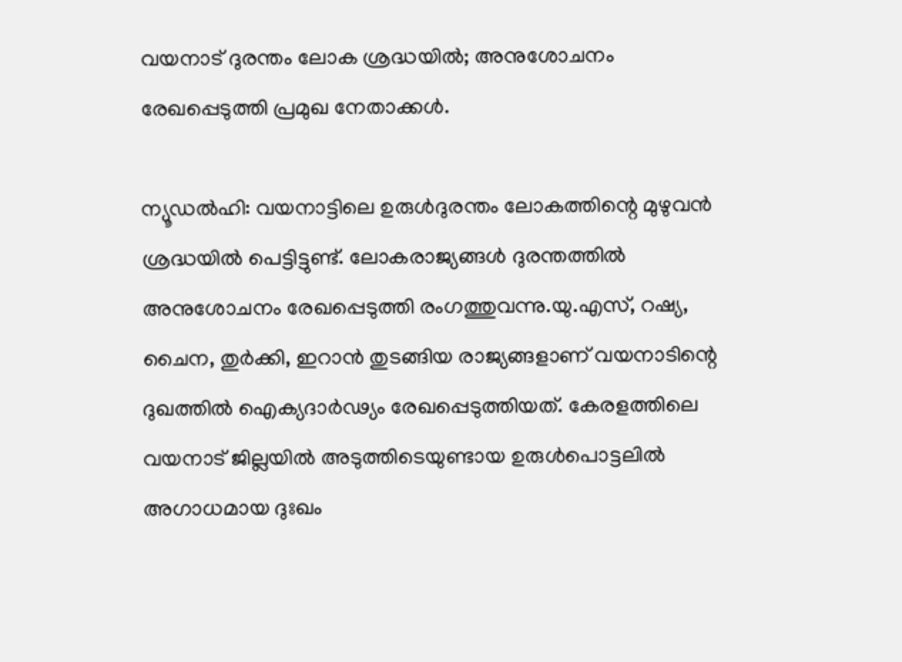വയനാട് ദുരന്തം ലോക ശ്രദ്ധയിൽ; അനുശോചനം രേഖപ്പെടുത്തി പ്രമുഖ നേതാക്കൾ.

ന്യൂഡല്‍ഹി: വയനാട്ടിലെ ഉരുള്‍ദുരന്തം ലോകത്തിന്റെ മുഴുവന്‍ ശ്രദ്ധയില്‍ പെട്ടിട്ടുണ്ട്. ലോകരാജ്യങ്ങള്‍ ദുരന്തത്തില്‍ അനുശോചനം രേഖപ്പെടുത്തി രംഗത്തുവന്നു.യു.എസ്, റഷ്യ, ചൈന, തുര്‍ക്കി, ഇറാന്‍ തുടങ്ങിയ രാജ്യങ്ങളാണ് വയനാടിന്റെ ദുഖത്തില്‍ ഐക്യദാര്‍ഢ്യം രേഖപ്പെടുത്തിയത്. കേരളത്തിലെ വയനാട് ജില്ലയില്‍ അടുത്തിടെയുണ്ടായ ഉരുള്‍പൊട്ടലില്‍ അഗാധമായ ദുഃഖം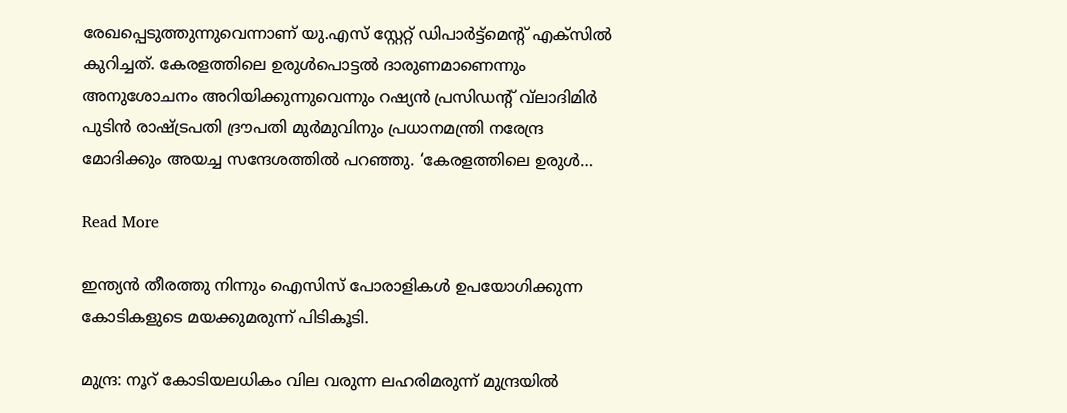രേഖപ്പെടുത്തുന്നുവെന്നാണ് യു.എസ് സ്റ്റേറ്റ് ഡിപാര്‍ട്ട്മെന്റ് എക്സില്‍ കുറിച്ചത്. കേരളത്തിലെ ഉരുള്‍പൊട്ടല്‍ ദാരുണമാണെന്നും അനുശോചനം അറിയിക്കുന്നുവെന്നും റഷ്യന്‍ പ്രസിഡന്റ് വ്‌ലാദിമിര്‍ പുടിന്‍ രാഷ്ട്രപതി ദ്രൗപതി മുര്‍മുവിനും പ്രധാനമന്ത്രി നരേന്ദ്ര മോദിക്കും അയച്ച സന്ദേശത്തില്‍ പറഞ്ഞു. ‘കേരളത്തിലെ ഉരുള്‍…

Read More

ഇന്ത്യൻ തീരത്തു നിന്നും ഐസിസ് പോരാളികൾ ഉപയോഗിക്കുന്ന കോടികളുടെ മയക്കുമരുന്ന് പിടികൂടി.

മുന്ദ്ര: നൂറ് കോടിയലധികം വില വരുന്ന ലഹരിമരുന്ന് മുന്ദ്രയില്‍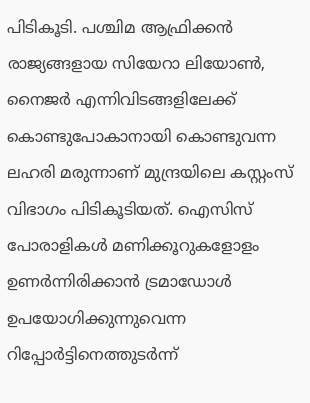പിടികൂടി. പശ്ചിമ ആഫ്രിക്കന്‍ രാജ്യങ്ങളായ സിയേറാ ലിയോണ്‍, നൈജര്‍ എന്നിവിടങ്ങളിലേക്ക് കൊണ്ടുപോകാനായി കൊണ്ടുവന്ന ലഹരി മരുന്നാണ് മുന്ദ്രയിലെ കസ്റ്റംസ് വിഭാഗം പിടികൂടിയത്. ഐസിസ് പോരാളികൾ മണിക്കൂറുകളോളം ഉണർന്നിരിക്കാൻ ട്രമാഡോൾ ഉപയോഗിക്കുന്നുവെന്ന റിപ്പോർട്ടിനെത്തുടർന്ന്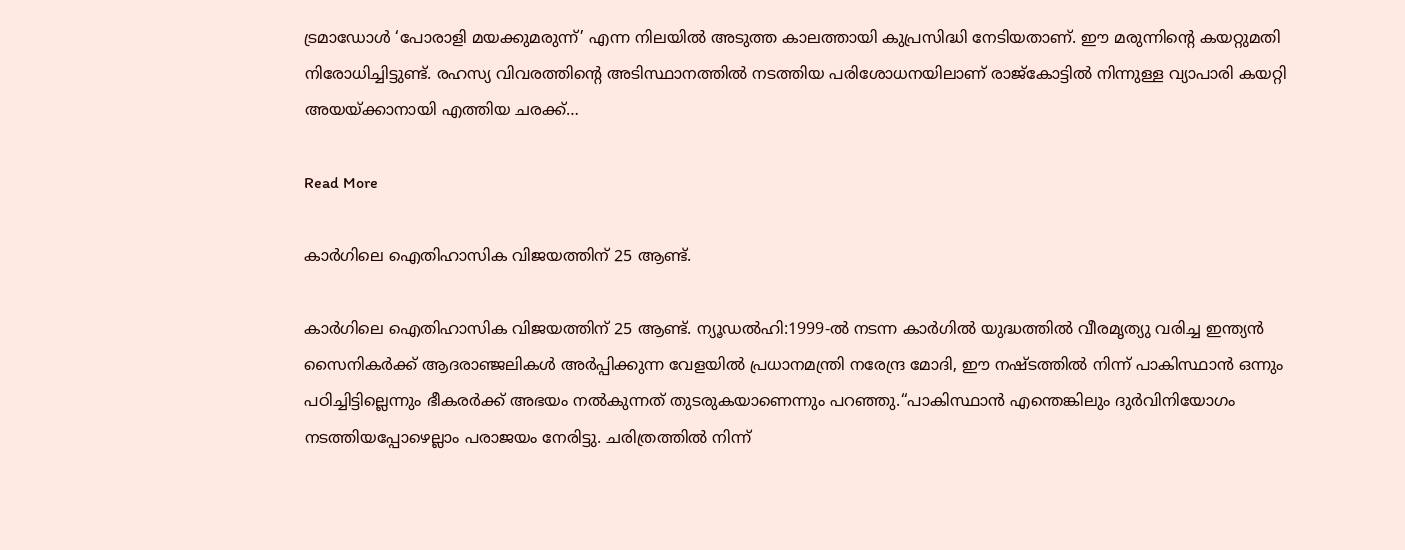ട്രമാഡോൾ ‘പോരാളി മയക്കുമരുന്ന്’ എന്ന നിലയിൽ അടുത്ത കാലത്തായി കുപ്രസിദ്ധി നേടിയതാണ്. ഈ മരുന്നിന്റെ കയറ്റുമതി നിരോധിച്ചിട്ടുണ്ട്. രഹസ്യ വിവരത്തിന്റെ അടിസ്ഥാനത്തില്‍ നടത്തിയ പരിശോധനയിലാണ് രാജ്‌കോട്ടില്‍ നിന്നുള്ള വ്യാപാരി കയറ്റി അയയ്ക്കാനായി എത്തിയ ചരക്ക്…

Read More

കാർഗിലെ ഐതിഹാസിക വിജയത്തിന് 25 ആണ്ട്.

കാർഗിലെ ഐതിഹാസിക വിജയത്തിന് 25 ആണ്ട്. ന്യൂഡൽഹി:1999-ല്‍ നടന്ന കാർഗില്‍ യുദ്ധത്തില്‍ വീരമൃത്യു വരിച്ച ഇന്ത്യൻ സൈനികർക്ക് ആദരാഞ്ജലികള്‍ അർപ്പിക്കുന്ന വേളയില്‍ പ്രധാനമന്ത്രി നരേന്ദ്ര മോദി, ഈ നഷ്ടത്തില്‍ നിന്ന് പാകിസ്ഥാൻ ഒന്നും പഠിച്ചിട്ടില്ലെന്നും ഭീകരർക്ക് അഭയം നല്‍കുന്നത് തുടരുകയാണെന്നും പറഞ്ഞു.“പാകിസ്ഥാൻ എന്തെങ്കിലും ദുർവിനിയോഗം നടത്തിയപ്പോഴെല്ലാം പരാജയം നേരിട്ടു. ചരിത്രത്തില്‍ നിന്ന്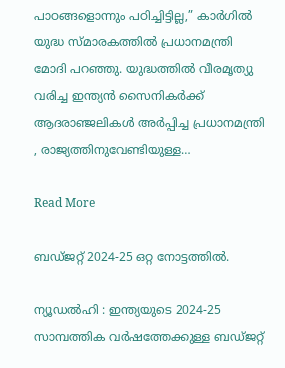പാഠങ്ങളൊന്നും പഠിച്ചിട്ടില്ല,” കാർഗില്‍ യുദ്ധ സ്മാരകത്തില്‍ പ്രധാനമന്ത്രി മോദി പറഞ്ഞു. യുദ്ധത്തില്‍ വീരമൃത്യു വരിച്ച ഇന്ത്യൻ സൈനികർക്ക് ആദരാഞ്ജലികള്‍ അർപ്പിച്ച പ്രധാനമന്ത്രി , രാജ്യത്തിനുവേണ്ടിയുള്ള…

Read More

ബഡ്ജറ്റ് 2024-25 ഒറ്റ നോട്ടത്തിൽ.

ന്യൂഡൽഹി : ഇന്ത്യയുടെ 2024-25 സാമ്പത്തിക വർഷത്തേക്കുള്ള ബഡ്ജറ്റ്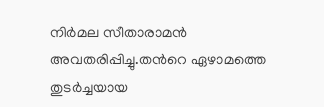നിർമല സീതാരാമൻ അവതരിപ്പിച്ചു.തൻറെ ഏഴാമത്തെ തുടർച്ചയായ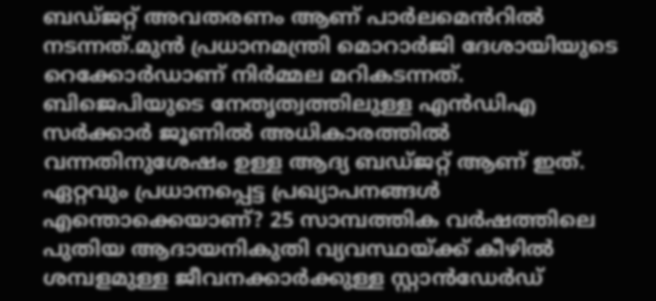ബഡ്ജറ്റ് അവതരണം ആണ് പാർലമെൻറിൽ നടന്നത്.മുൻ പ്രധാനമന്ത്രി മൊറാർജി ദേശായിയുടെ റെക്കോർഡാണ് നിർമ്മല മറികടന്നത്.  ബിജെപിയുടെ നേതൃത്വത്തിലുള്ള എൻഡിഎ സർക്കാർ ജൂണിൽ അധികാരത്തിൽ വന്നതിനുശേഷം ഉള്ള ആദ്യ ബഡ്ജറ്റ് ആണ് ഇത്. ഏറ്റവും പ്രധാനപ്പെട്ട പ്രഖ്യാപനങ്ങൾ എന്തൊക്കെയാണ്? 25 സാമ്പത്തിക വർഷത്തിലെ പുതിയ ആദായനികുതി വ്യവസ്ഥയ്ക്ക് കീഴിൽ ശമ്പളമുള്ള ജീവനക്കാർക്കുള്ള സ്റ്റാൻഡേർഡ്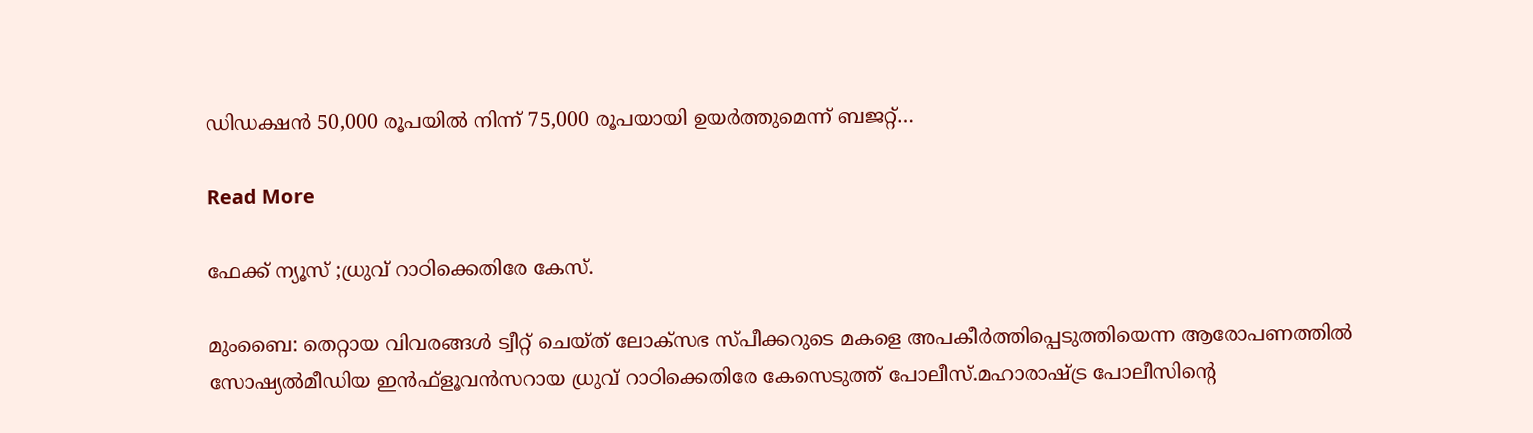ഡിഡക്ഷൻ 50,000 രൂപയിൽ നിന്ന് 75,000 രൂപയായി ഉയർത്തുമെന്ന് ബജറ്റ്…

Read More

ഫേക്ക് ന്യൂസ് ;ധ്രുവ് റാഠിക്കെതിരേ കേസ്.

മുംബൈ: തെറ്റായ വിവരങ്ങള്‍ ട്വീറ്റ് ചെയ്ത് ലോക്‌സഭ സ്പീക്കറുടെ മകളെ അപകീര്‍ത്തിപ്പെടുത്തിയെന്ന ആരോപണത്തില്‍ സോഷ്യല്‍മീഡിയ ഇന്‍ഫ്‌ളൂവന്‍സറായ ധ്രുവ് റാഠിക്കെതിരേ കേസെടുത്ത് പോലീസ്.മഹാരാഷ്ട്ര പോലീസിന്റെ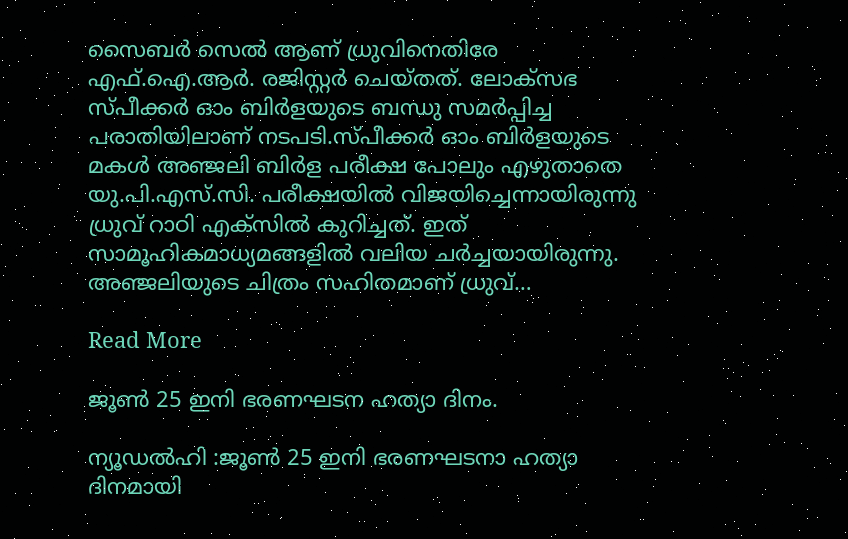സൈബര്‍ സെല്‍ ആണ് ധ്രുവിനെതിരേ എഫ്.ഐ.ആര്‍. രജിസ്റ്റര്‍ ചെയ്തത്. ലോക്‌സഭ സ്പീക്കര്‍ ഓം ബിര്‍ളയുടെ ബന്ധു സമർപ്പിച്ച പരാതിയിലാണ് നടപടി.സ്പീക്കര്‍ ഓം ബിര്‍ളയുടെ മകള്‍ അഞ്ജലി ബിര്‍ള പരീക്ഷ പോലും എഴുതാതെ യു.പി.എസ്.സി. പരീക്ഷയില്‍ വിജയിച്ചെന്നായിരുന്നു ധ്രുവ് റാഠി എക്‌സില്‍ കുറിച്ചത്. ഇത് സാമൂഹികമാധ്യമങ്ങളില്‍ വലിയ ചര്‍ച്ചയായിരുന്നു. അഞ്ജലിയുടെ ചിത്രം സഹിതമാണ് ധ്രുവ്…

Read More

ജൂൺ 25 ഇനി ഭരണഘടന ഹത്യാ ദിനം.

ന്യൂഡൽഹി :ജൂണ്‍ 25 ഇനി ഭരണഘടനാ ഹത്യാ ദിനമായി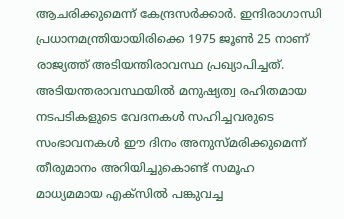ആചരിക്കുമെന്ന് കേന്ദ്രസർക്കാർ. ഇന്ദിരാഗാന്ധി പ്രധാനമന്ത്രിയായിരിക്കെ 1975 ജൂണ്‍ 25 നാണ് രാജ്യത്ത് അടിയന്തിരാവസ്ഥ പ്രഖ്യാപിച്ചത്. അടിയന്തരാവസ്ഥയില്‍ മനുഷ്യത്വ രഹിതമായ നടപടികളുടെ വേദനകള്‍ സഹിച്ചവരുടെ സംഭാവനകള്‍ ഈ ദിനം അനുസ്മരിക്കുമെന്ന് തീരുമാനം അറിയിച്ചുകൊണ്ട് സമൂഹ മാധ്യമമായ എക്സില്‍ പങ്കുവച്ച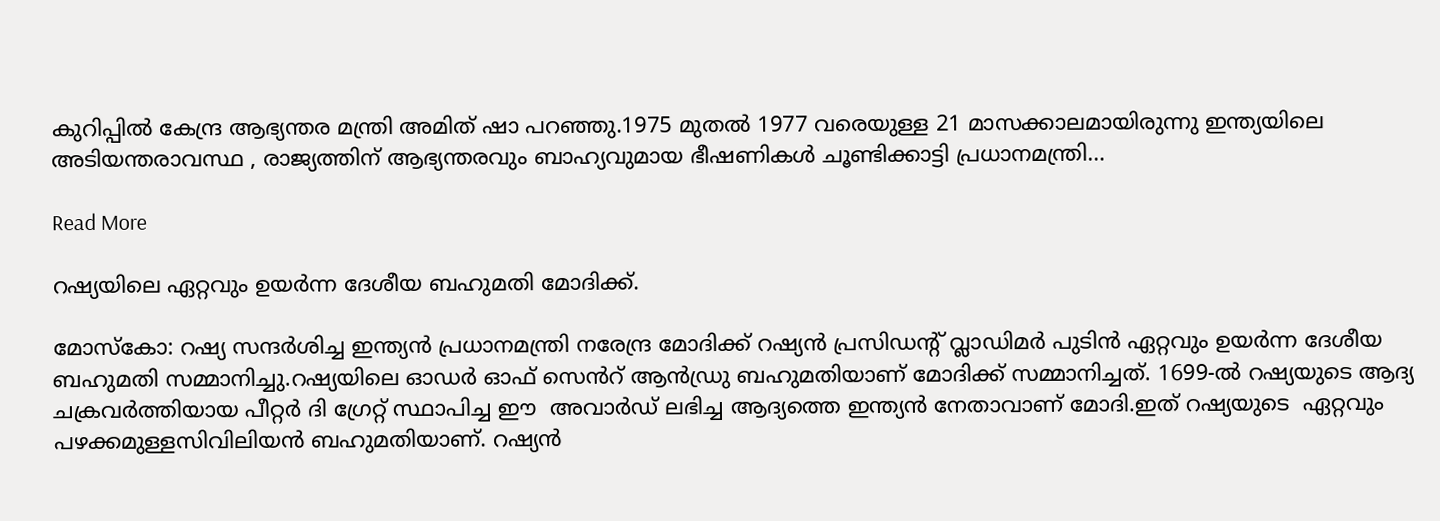കുറിപ്പില്‍ കേന്ദ്ര ആഭ്യന്തര മന്ത്രി അമിത് ഷാ പറഞ്ഞു.1975 മുതൽ 1977 വരെയുള്ള 21 മാസക്കാലമായിരുന്നു ഇന്ത്യയിലെ അടിയന്തരാവസ്ഥ , രാജ്യത്തിന് ആഭ്യന്തരവും ബാഹ്യവുമായ ഭീഷണികൾ ചൂണ്ടിക്കാട്ടി പ്രധാനമന്ത്രി…

Read More

റഷ്യയിലെ ഏറ്റവും ഉയർന്ന ദേശീയ ബഹുമതി മോദിക്ക്.

മോസ്കോ: റഷ്യ സന്ദര്‍ശിച്ച ഇന്ത്യൻ പ്രധാനമന്ത്രി നരേന്ദ്ര മോദിക്ക് റഷ്യൻ പ്രസിഡൻ്റ് വ്ലാഡിമര്‍ പുടിൻ ഏറ്റവും ഉയർന്ന ദേശീയ ബഹുമതി സമ്മാനിച്ചു.റഷ്യയിലെ ഓഡർ ഓഫ് സെൻറ് ആൻഡ്രു ബഹുമതിയാണ് മോദിക്ക് സമ്മാനിച്ചത്. 1699-ൽ റഷ്യയുടെ ആദ്യ ചക്രവർത്തിയായ പീറ്റർ ദി ഗ്രേറ്റ് സ്ഥാപിച്ച ഈ  അവാർഡ് ലഭിച്ച ആദ്യത്തെ ഇന്ത്യൻ നേതാവാണ് മോദി.ഇത് റഷ്യയുടെ  ഏറ്റവും പഴക്കമുള്ളസിവിലിയൻ ബഹുമതിയാണ്. റഷ്യൻ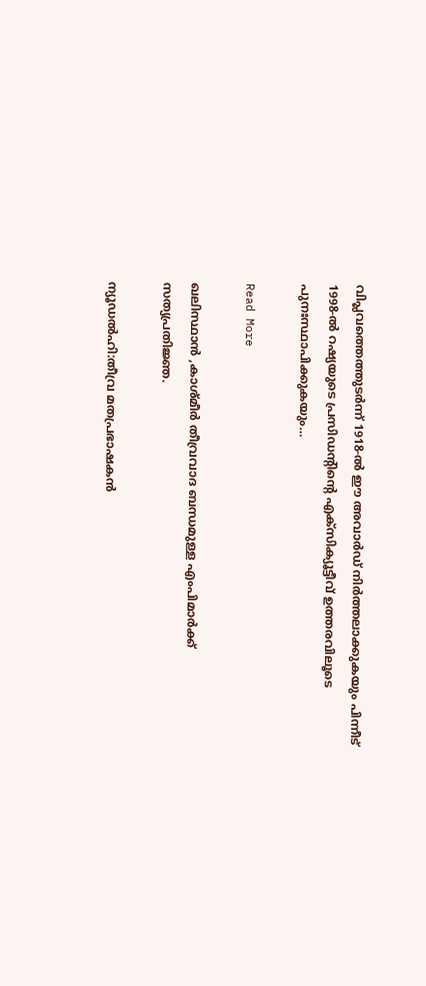വിപ്ലവത്തെത്തുടർന്ന് 1918-ൽ ഈ അവാർഡ് നിർത്തലാക്കുകയും പിന്നീട് 1998-ൽ റഷ്യയുടെ പ്രസിഡൻ്റിൻ്റെ എക്സിക്യൂട്ടീവ് ഉത്തരവിലൂടെ പുനഃസ്ഥാപിക്കുകയും…

Read More

ഖലിസ്ഥാൻ ,കാശ്മീർ തീവ്രവാദ ബന്ധമുള്ള എംപിമാർക്ക് സത്യപ്രതിജ്ഞ.

ന്യൂഡൽഹി:തീവ്ര മതപ്രഭാഷകൻ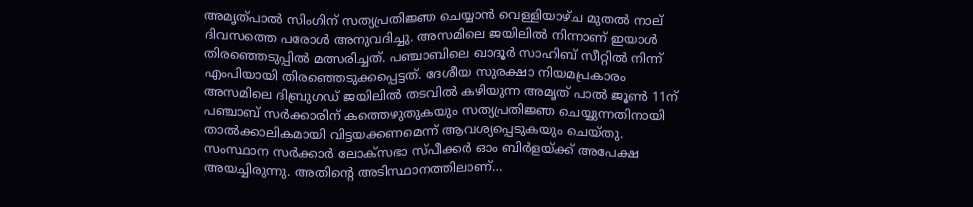അമൃത്പാൽ സിംഗിന് സത്യപ്രതിജ്ഞ ചെയ്യാൻ വെള്ളിയാഴ്ച മുതൽ നാല് ദിവസത്തെ പരോൾ അനുവദിച്ചു. അസമിലെ ജയിലിൽ നിന്നാണ് ഇയാൾ തിരഞ്ഞെടുപ്പിൽ മത്സരിച്ചത്. പഞ്ചാബിലെ ഖാദൂർ സാഹിബ് സീറ്റിൽ നിന്ന് എംപിയായി തിരഞ്ഞെടുക്കപ്പെട്ടത്. ദേശീയ സുരക്ഷാ നിയമപ്രകാരം അസമിലെ ദിബ്രുഗഡ് ജയിലിൽ തടവിൽ കഴിയുന്ന അമൃത് പാൽ ജൂൺ 11ന് പഞ്ചാബ് സർക്കാരിന് കത്തെഴുതുകയും സത്യപ്രതിജ്ഞ ചെയ്യുന്നതിനായി താൽക്കാലികമായി വിട്ടയക്കണമെന്ന് ആവശ്യപ്പെടുകയും ചെയ്തു. സംസ്ഥാന സർക്കാർ ലോക്‌സഭാ സ്പീക്കർ ഓം ബിർളയ്ക്ക് അപേക്ഷ അയച്ചിരുന്നു. അതിൻ്റെ അടിസ്ഥാനത്തിലാണ്…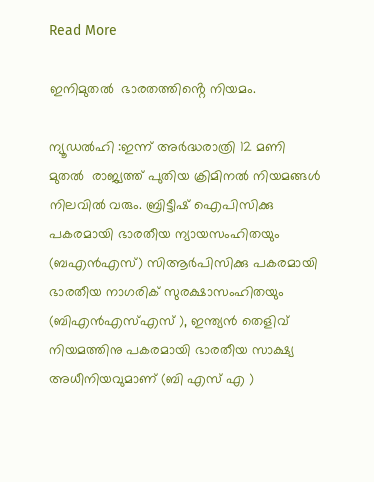Read More

ഇനിമുതൽ  ഭാരതത്തിൻ്റെ നിയമം.

ന്യൂഡൽഹി :ഇന്ന് അർദ്ധരാത്രി 12 മണി മുതൽ  രാജ്യത്ത് പുതിയ ക്രിമിനല്‍ നിയമങ്ങള്‍ നിലവില്‍ വരും. ബ്രിട്ടീഷ് ഐപിസിക്കു പകരമായി ഭാരതീയ ന്യായസംഹിതയും (ബഎൻഎസ്) സിആർപിസിക്കു പകരമായി ഭാരതീയ നാഗരിക് സുരക്ഷാസംഹിതയും (ബിഎൻഎസ്‌എസ് ), ഇന്ത്യൻ തെളിവ് നിയമത്തിനു പകരമായി ഭാരതീയ സാക്ഷ്യ അധീനിയവുമാണ് (ബി എസ് എ )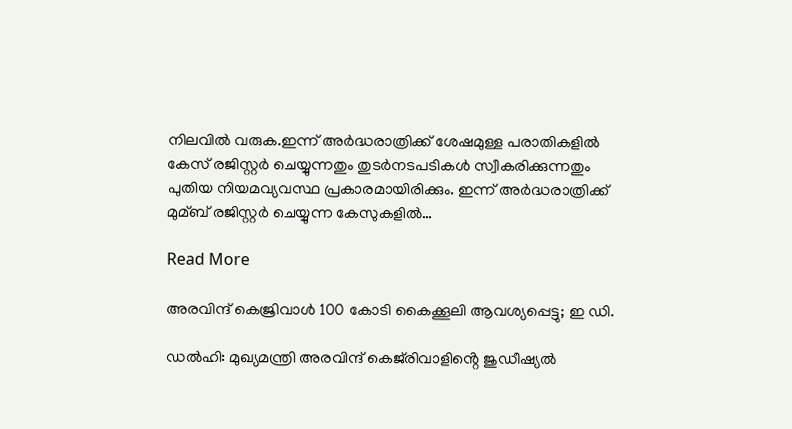നിലവില്‍ വരുക.ഇന്ന് അർദ്ധരാത്രിക്ക് ശേഷമുള്ള പരാതികളില്‍ കേസ് രജിസ്റ്റർ ചെയ്യുന്നതും തുടർനടപടികള്‍ സ്വീകരിക്കുന്നതും പുതിയ നിയമവ്യവസ്ഥ പ്രകാരമായിരിക്കും. ഇന്ന് അർദ്ധരാത്രിക്ക് മുമ്ബ് രജിസ്റ്റർ ചെയ്യുന്ന കേസുകളില്‍…

Read More

അരവിന്ദ് കെജ്രിവാൾ 100 കോടി കൈക്കൂലി ആവശ്യപ്പെട്ടു; ഇ ഡി.

ഡൽഹി: മുഖ്യമന്ത്രി അരവിന്ദ് കെജ്‌രിവാളിൻ്റെ ജുഡീഷ്യൽ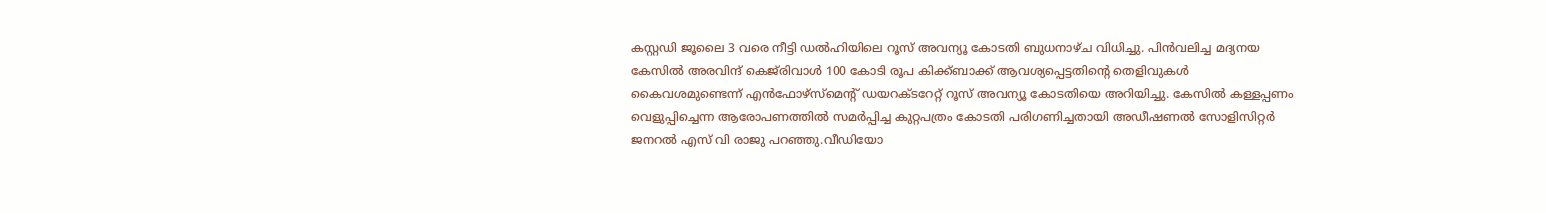കസ്റ്റഡി ജൂലൈ 3 വരെ നീട്ടി ഡൽഹിയിലെ റൂസ് അവന്യൂ കോടതി ബുധനാഴ്ച വിധിച്ചു. പിൻവലിച്ച മദ്യനയ കേസിൽ അരവിന്ദ് കെജ്‌രിവാൾ 100 കോടി രൂപ കിക്ക്ബാക്ക് ആവശ്യപ്പെട്ടതിൻ്റെ തെളിവുകൾ കൈവശമുണ്ടെന്ന് എൻഫോഴ്‌സ്‌മെൻ്റ് ഡയറക്ടറേറ്റ് റൂസ് അവന്യൂ കോടതിയെ അറിയിച്ചു. കേസിൽ കള്ളപ്പണം വെളുപ്പിച്ചെന്ന ആരോപണത്തിൽ സമർപ്പിച്ച കുറ്റപത്രം കോടതി പരിഗണിച്ചതായി അഡീഷണൽ സോളിസിറ്റർ ജനറൽ എസ് വി രാജു പറഞ്ഞു.വീഡിയോ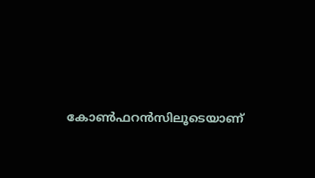കോൺഫറൻസിലൂടെയാണ്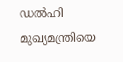ഡൽഹി മുഖ്യമന്ത്രിയെ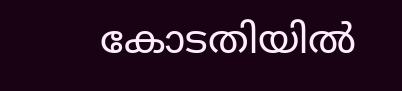കോടതിയിൽ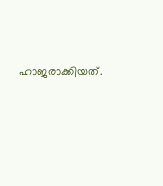ഹാജരാക്കിയത്.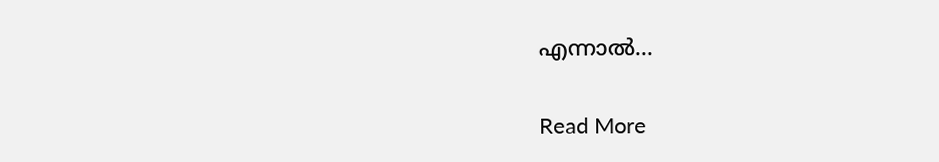എന്നാൽ…

Read More